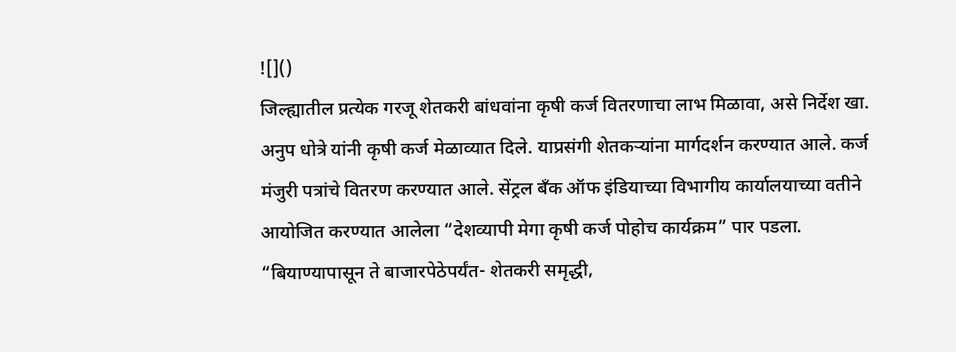![]()
जिल्ह्यातील प्रत्येक गरजू शेतकरी बांधवांना कृषी कर्ज वितरणाचा लाभ मिळावा, असे निर्देश खा. अनुप धोत्रे यांनी कृषी कर्ज मेळाव्यात दिले. याप्रसंगी शेतकऱ्यांना मार्गदर्शन करण्यात आले. कर्ज मंजुरी पत्रांचे वितरण करण्यात आले. सेंट्रल बँक ऑफ इंडियाच्या विभागीय कार्यालयाच्या वतीने आयोजित करण्यात आलेला “देशव्यापी मेगा कृषी कर्ज पोहोच कार्यक्रम” पार पडला. “बियाण्यापासून ते बाजारपेठेपर्यंत- शेतकरी समृद्धी,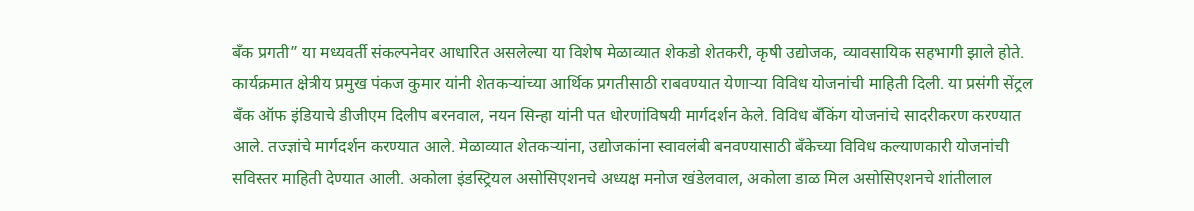बँक प्रगती” या मध्यवर्ती संकल्पनेवर आधारित असलेल्या या विशेष मेळाव्यात शेकडो शेतकरी, कृषी उद्योजक, व्यावसायिक सहभागी झाले होते. कार्यक्रमात क्षेत्रीय प्रमुख पंकज कुमार यांनी शेतकऱ्यांच्या आर्थिक प्रगतीसाठी राबवण्यात येणाऱ्या विविध योजनांची माहिती दिली. या प्रसंगी सेंट्रल बँक ऑफ इंडियाचे डीजीएम दिलीप बरनवाल, नयन सिन्हा यांनी पत धोरणांविषयी मार्गदर्शन केले. विविध बँकिंग योजनांचे सादरीकरण करण्यात आले. तज्ज्ञांचे मार्गदर्शन करण्यात आले. मेळाव्यात शेतकऱ्यांना, उद्योजकांना स्वावलंबी बनवण्यासाठी बँकेच्या विविध कल्याणकारी योजनांची सविस्तर माहिती देण्यात आली. अकोला इंडस्ट्रियल असोसिएशनचे अध्यक्ष मनोज खंडेलवाल, अकोला डाळ मिल असोसिएशनचे शांतीलाल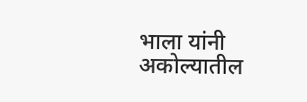भाला यांनी अकोल्यातील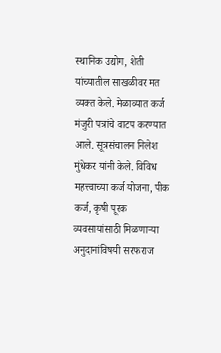स्थानिक उद्योग, शेती यांच्यातील साखळीवर मत व्यक्त केले. मेळाव्यात कर्ज मंजुरी पत्रांचे वाटप करण्यात आले. सूत्रसंचालन निलेश मुंधेकर यांनी केले. विविध महत्त्वाच्या कर्ज योजना, पीक कर्ज, कृषी पूरक व्यवसायांसाठी मिळणाऱ्या अनुदानांविषयी सरफराज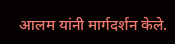आलम यांनी मार्गदर्शन केले.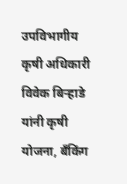उपविभागीय कृषी अधिकारी विवेक बिऱ्हाडे यांनी कृषी योजना, बँकिंग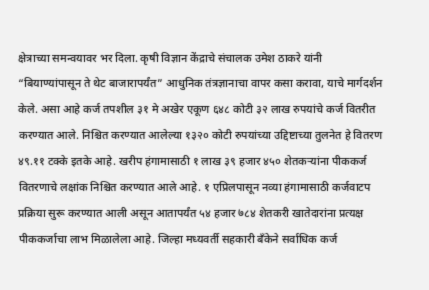क्षेत्राच्या समन्वयावर भर दिला. कृषी विज्ञान केंद्राचे संचालक उमेश ठाकरे यांनी “बियाण्यांपासून ते थेट बाजारापर्यंत” आधुनिक तंत्रज्ञानाचा वापर कसा करावा, याचे मार्गदर्शन केले. असा आहे कर्ज तपशील ३१ मे अखेर एकूण ६४८ कोटी ३२ लाख रुपयांचे कर्ज वितरीत करण्यात आले. निश्चित करण्यात आलेल्या १३२० कोटी रुपयांच्या उद्दिष्टाच्या तुलनेत हे वितरण ४९.११ टक्के इतके आहे. खरीप हंगामासाठी १ लाख ३९ हजार ४५० शेतकऱ्यांना पीककर्ज वितरणाचे लक्षांक निश्चित करण्यात आले आहे. १ एप्रिलपासून नव्या हंगामासाठी कर्जवाटप प्रक्रिया सुरू करण्यात आली असून आतापर्यंत ५४ हजार ७८४ शेतकरी खातेदारांना प्रत्यक्ष पीककर्जाचा लाभ मिळालेला आहे. जिल्हा मध्यवर्ती सहकारी बँकेने सर्वाधिक कर्ज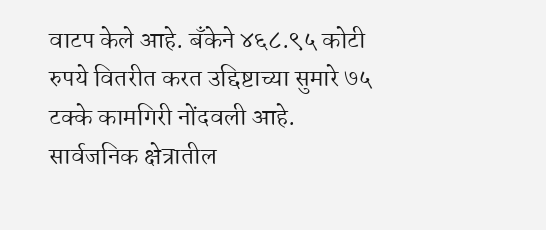वाटप केले आहे. बँकेने ४६८.९५ कोटी रुपये वितरीत करत उद्दिष्टाच्या सुमारे ७५ टक्के कामगिरी नोंदवली आहे. सार्वजनिक क्षेत्रातील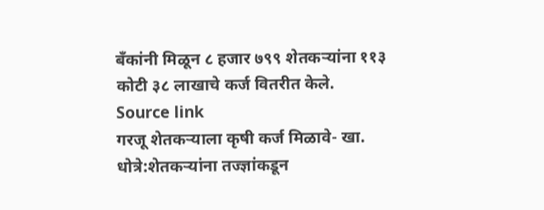बँकांनी मिळून ८ हजार ७९९ शेतकऱ्यांना ११३ कोटी ३८ लाखाचे कर्ज वितरीत केले.
Source link
गरजू शेतकऱ्याला कृषी कर्ज मिळावे- खा. धोत्रे:शेतकऱ्यांना तज्ज्ञांकडून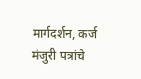मार्गदर्शन, कर्ज मंजुरी पत्रांचे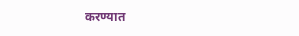करण्यात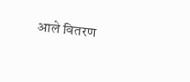आले वितरण